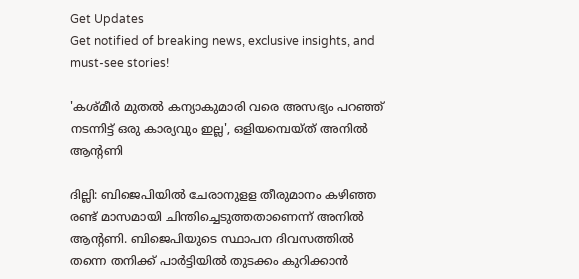Get Updates
Get notified of breaking news, exclusive insights, and must-see stories!

'കശ്മീര്‍ മുതല്‍ കന്യാകുമാരി വരെ അസഭ്യം പറഞ്ഞ് നടന്നിട്ട് ഒരു കാര്യവും ഇല്ല', ഒളിയമ്പെയ്ത് അനിൽ ആന്റണി

ദില്ലി: ബിജെപിയില്‍ ചേരാനുളള തീരുമാനം കഴിഞ്ഞ രണ്ട് മാസമായി ചിന്തിച്ചെടുത്തതാണെന്ന് അനില്‍ ആന്റണി. ബിജെപിയുടെ സ്ഥാപന ദിവസത്തില്‍ തന്നെ തനിക്ക് പാര്‍ട്ടിയില്‍ തുടക്കം കുറിക്കാന്‍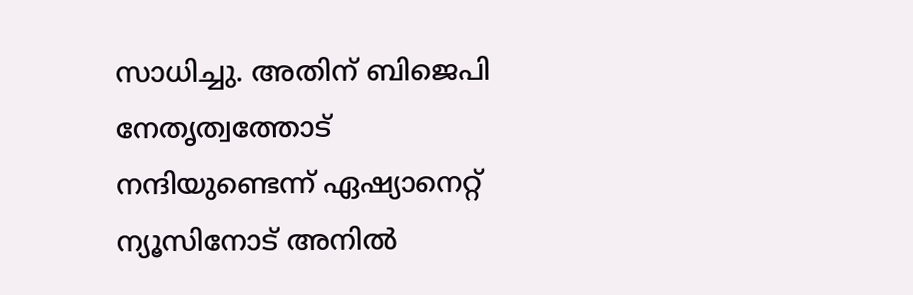സാധിച്ചു. അതിന് ബിജെപി നേതൃത്വത്തോട് നന്ദിയുണ്ടെന്ന് ഏഷ്യാനെറ്റ് ന്യൂസിനോട് അനിൽ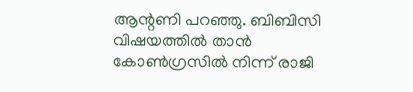ആന്റണി പറഞ്ഞു. ബിബിസി വിഷയത്തില്‍ താന്‍ കോണ്‍ഗ്രസില്‍ നിന്ന് രാജി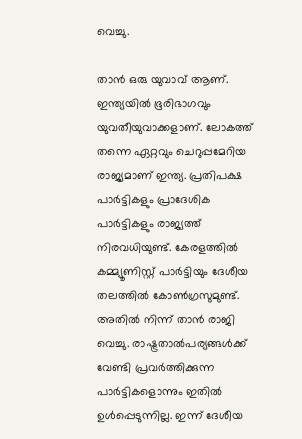വെച്ചു.

താന്‍ ഒരു യുവാവ് ആണ്. ഇന്ത്യയില്‍ ഭൂരിഭാഗവും യുവതീയുവാക്കളാണ്. ലോകത്ത് തന്നെ ഏറ്റവും ചെറുപ്പമേറിയ രാജ്യമാണ് ഇന്ത്യ. പ്രതിപക്ഷ പാര്‍ട്ടികളും പ്രാദേശിക പാര്‍ട്ടികളും രാജ്യത്ത് നിരവധിയുണ്ട്. കേരളത്തില്‍ കമ്മ്യൂണിസ്റ്റ് പാര്‍ട്ടിയും ദേശീയ തലത്തില്‍ കോണ്‍ഗ്രസുമുണ്ട്. അതില്‍ നിന്ന് താന്‍ രാജി വെച്ചു. രാഷ്ട്രതാല്‍പര്യങ്ങള്‍ക്ക് വേണ്ടി പ്രവര്‍ത്തിക്കുന്ന പാര്‍ട്ടികളൊന്നും ഇതില്‍ ഉള്‍പ്പെടുന്നില്ല. ഇന്ന് ദേശീയ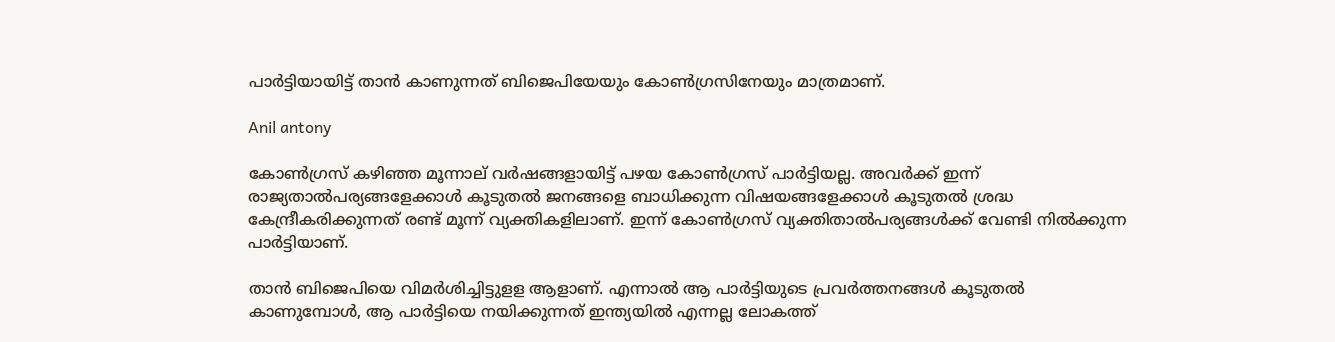പാര്‍ട്ടിയായിട്ട് താന്‍ കാണുന്നത് ബിജെപിയേയും കോണ്‍ഗ്രസിനേയും മാത്രമാണ്.

Anil antony

കോണ്‍ഗ്രസ് കഴിഞ്ഞ മൂന്നാല് വര്‍ഷങ്ങളായിട്ട് പഴയ കോണ്‍ഗ്രസ് പാര്‍ട്ടിയല്ല. അവര്‍ക്ക് ഇന്ന് രാജ്യതാല്‍പര്യങ്ങളേക്കാള്‍ കൂടുതല്‍ ജനങ്ങളെ ബാധിക്കുന്ന വിഷയങ്ങളേക്കാള്‍ കൂടുതല്‍ ശ്രദ്ധ കേന്ദ്രീകരിക്കുന്നത് രണ്ട് മൂന്ന് വ്യക്തികളിലാണ്. ഇന്ന് കോണ്‍ഗ്രസ് വ്യക്തിതാല്‍പര്യങ്ങള്‍ക്ക് വേണ്ടി നില്‍ക്കുന്ന പാര്‍ട്ടിയാണ്.

താന്‍ ബിജെപിയെ വിമര്‍ശിച്ചിട്ടുളള ആളാണ്. എന്നാല്‍ ആ പാര്‍ട്ടിയുടെ പ്രവര്‍ത്തനങ്ങള്‍ കൂടുതല്‍ കാണുമ്പോള്‍, ആ പാര്‍ട്ടിയെ നയിക്കുന്നത് ഇന്ത്യയില്‍ എന്നല്ല ലോകത്ത്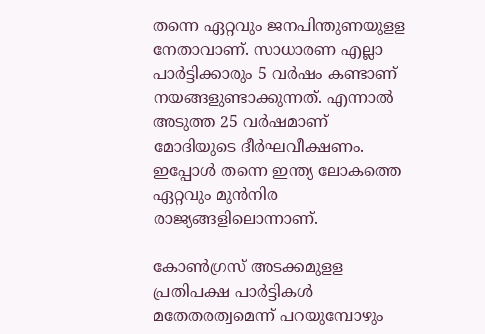തന്നെ ഏറ്റവും ജനപിന്തുണയുളള നേതാവാണ്. സാധാരണ എല്ലാ പാര്‍ട്ടിക്കാരും 5 വര്‍ഷം കണ്ടാണ് നയങ്ങളുണ്ടാക്കുന്നത്. എന്നാല്‍ അടുത്ത 25 വര്‍ഷമാണ് മോദിയുടെ ദീര്‍ഘവീക്ഷണം. ഇപ്പോള്‍ തന്നെ ഇന്ത്യ ലോകത്തെ ഏറ്റവും മുന്‍നിര രാജ്യങ്ങളിലൊന്നാണ്.

കോണ്‍ഗ്രസ് അടക്കമുളള പ്രതിപക്ഷ പാര്‍ട്ടികള്‍ മതേതരത്വമെന്ന് പറയുമ്പോഴും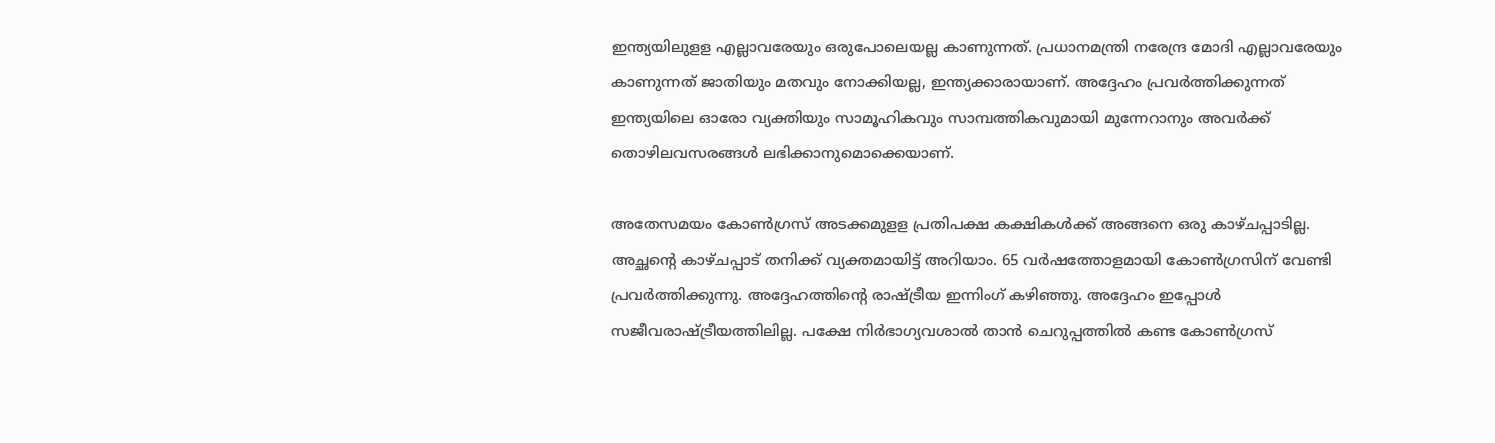ഇന്ത്യയിലുളള എല്ലാവരേയും ഒരുപോലെയല്ല കാണുന്നത്. പ്രധാനമന്ത്രി നരേന്ദ്ര മോദി എല്ലാവരേയും കാണുന്നത് ജാതിയും മതവും നോക്കിയല്ല, ഇന്ത്യക്കാരായാണ്. അദ്ദേഹം പ്രവര്‍ത്തിക്കുന്നത് ഇന്ത്യയിലെ ഓരോ വ്യക്തിയും സാമൂഹികവും സാമ്പത്തികവുമായി മുന്നേറാനും അവര്‍ക്ക് തൊഴിലവസരങ്ങള്‍ ലഭിക്കാനുമൊക്കെയാണ്.

അതേസമയം കോണ്‍ഗ്രസ് അടക്കമുളള പ്രതിപക്ഷ കക്ഷികള്‍ക്ക് അങ്ങനെ ഒരു കാഴ്ചപ്പാടില്ല. അച്ഛന്റെ കാഴ്ചപ്പാട് തനിക്ക് വ്യക്തമായിട്ട് അറിയാം. 65 വര്‍ഷത്തോളമായി കോണ്‍ഗ്രസിന് വേണ്ടി പ്രവര്‍ത്തിക്കുന്നു. അദ്ദേഹത്തിന്റെ രാഷ്ട്രീയ ഇന്നിംഗ് കഴിഞ്ഞു. അദ്ദേഹം ഇപ്പോള്‍ സജീവരാഷ്ട്രീയത്തിലില്ല. പക്ഷേ നിര്‍ഭാഗ്യവശാല്‍ താന്‍ ചെറുപ്പത്തില്‍ കണ്ട കോണ്‍ഗ്രസ്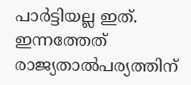പാര്‍ട്ടിയല്ല ഇത്. ഇന്നത്തേത് രാജ്യതാല്‍പര്യത്തിന്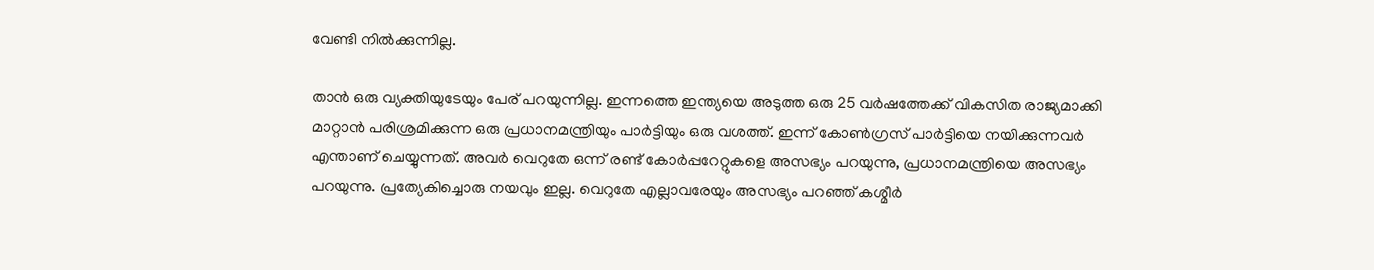വേണ്ടി നില്‍ക്കുന്നില്ല.

താന്‍ ഒരു വ്യക്തിയുടേയും പേര് പറയുന്നില്ല. ഇന്നത്തെ ഇന്ത്യയെ അടുത്ത ഒരു 25 വര്‍ഷത്തേക്ക് വികസിത രാജ്യമാക്കി മാറ്റാന്‍ പരിശ്രമിക്കുന്ന ഒരു പ്രധാനമന്ത്രിയും പാര്‍ട്ടിയും ഒരു വശത്ത്. ഇന്ന് കോണ്‍ഗ്രസ് പാര്‍ട്ടിയെ നയിക്കുന്നവര്‍ എന്താണ് ചെയ്യുന്നത്. അവര്‍ വെറുതേ ഒന്ന് രണ്ട് കോര്‍പ്പറേറ്റുകളെ അസഭ്യം പറയുന്നു, പ്രധാനമന്ത്രിയെ അസഭ്യം പറയുന്നു. പ്രത്യേകിച്ചൊരു നയവും ഇല്ല. വെറുതേ എല്ലാവരേയും അസഭ്യം പറഞ്ഞ് കശ്മീര്‍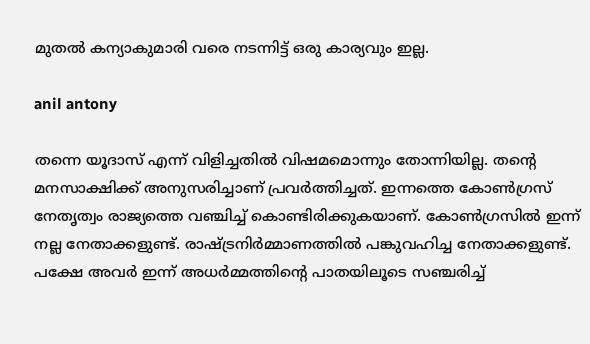മുതല്‍ കന്യാകുമാരി വരെ നടന്നിട്ട് ഒരു കാര്യവും ഇല്ല.

anil antony

തന്നെ യൂദാസ് എന്ന് വിളിച്ചതില്‍ വിഷമമൊന്നും തോന്നിയില്ല. തന്റെ മനസാക്ഷിക്ക് അനുസരിച്ചാണ് പ്രവര്‍ത്തിച്ചത്. ഇന്നത്തെ കോണ്‍ഗ്രസ് നേതൃത്വം രാജ്യത്തെ വഞ്ചിച്ച് കൊണ്ടിരിക്കുകയാണ്. കോണ്‍ഗ്രസില്‍ ഇന്ന് നല്ല നേതാക്കളുണ്ട്. രാഷ്ട്രനിര്‍മ്മാണത്തില്‍ പങ്കുവഹിച്ച നേതാക്കളുണ്ട്. പക്ഷേ അവര്‍ ഇന്ന് അധര്‍മ്മത്തിന്റെ പാതയിലൂടെ സഞ്ചരിച്ച്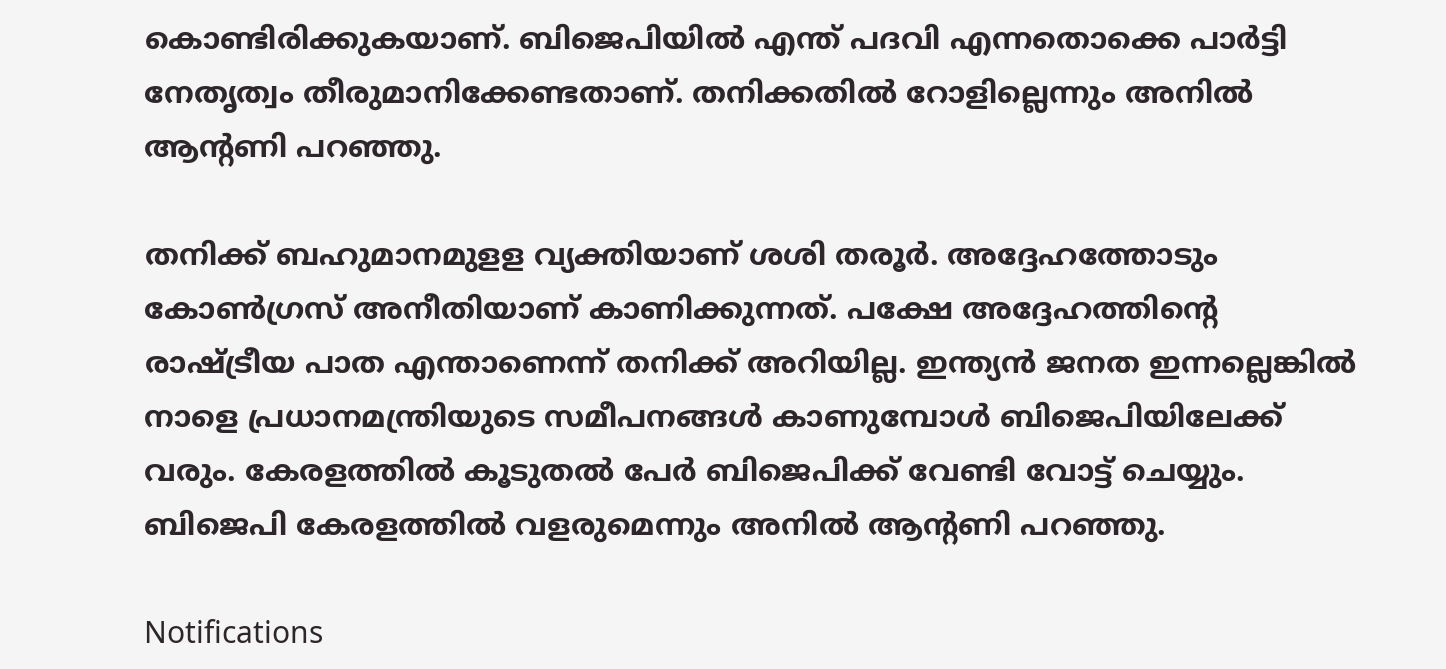കൊണ്ടിരിക്കുകയാണ്. ബിജെപിയില്‍ എന്ത് പദവി എന്നതൊക്കെ പാര്‍ട്ടി നേതൃത്വം തീരുമാനിക്കേണ്ടതാണ്. തനിക്കതില്‍ റോളില്ലെന്നും അനില്‍ ആന്റണി പറഞ്ഞു.

തനിക്ക് ബഹുമാനമുളള വ്യക്തിയാണ് ശശി തരൂര്‍. അദ്ദേഹത്തോടും കോണ്‍ഗ്രസ് അനീതിയാണ് കാണിക്കുന്നത്. പക്ഷേ അദ്ദേഹത്തിന്റെ രാഷ്ട്രീയ പാത എന്താണെന്ന് തനിക്ക് അറിയില്ല. ഇന്ത്യന്‍ ജനത ഇന്നല്ലെങ്കില്‍ നാളെ പ്രധാനമന്ത്രിയുടെ സമീപനങ്ങള്‍ കാണുമ്പോള്‍ ബിജെപിയിലേക്ക് വരും. കേരളത്തില്‍ കൂടുതല്‍ പേര്‍ ബിജെപിക്ക് വേണ്ടി വോട്ട് ചെയ്യും. ബിജെപി കേരളത്തില്‍ വളരുമെന്നും അനില്‍ ആന്റണി പറഞ്ഞു.

Notifications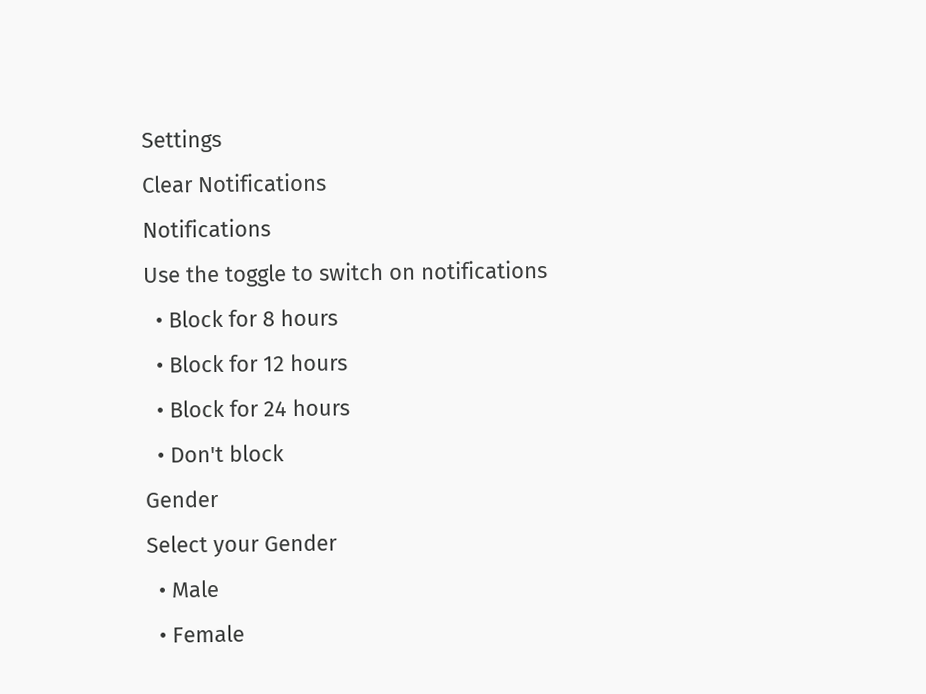Settings
Clear Notifications
Notifications
Use the toggle to switch on notifications
  • Block for 8 hours
  • Block for 12 hours
  • Block for 24 hours
  • Don't block
Gender
Select your Gender
  • Male
  • Female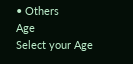• Others
Age
Select your Age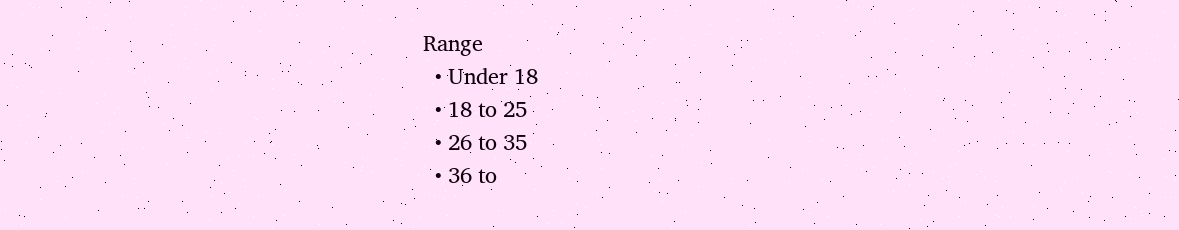Range
  • Under 18
  • 18 to 25
  • 26 to 35
  • 36 to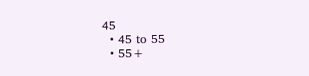45
  • 45 to 55
  • 55+